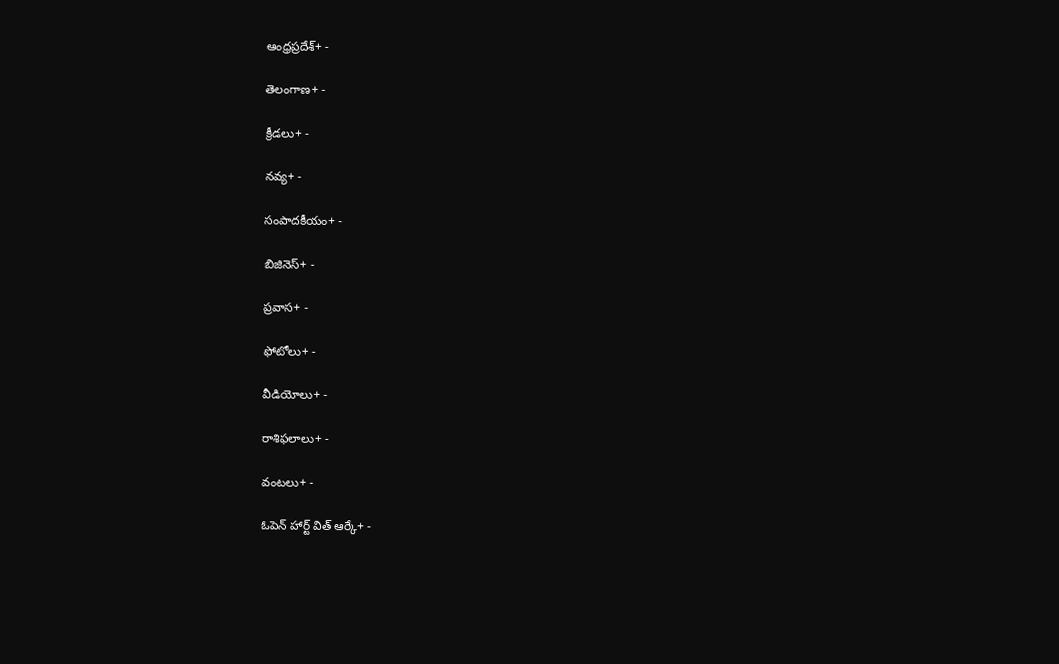ఆంధ్రప్రదేశ్+ -

తెలంగాణ+ -

క్రీడలు+ -

నవ్య+ -

సంపాదకీయం+ -

బిజినెస్+ -

ప్రవాస+ -

ఫోటోలు+ -

వీడియోలు+ -

రాశిఫలాలు+ -

వంటలు+ -

ఓపెన్ హార్ట్ విత్ ఆర్కే+ -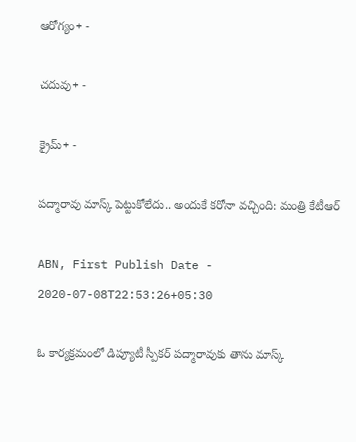ఆరోగ్యం+ -

చదువు+ -

క్రైమ్+ -

పద్మారావు మాస్క్ పెట్టుకోలేదు.. అందుకే కరోనా వచ్చింది: మంత్రి కేటీఆర్

ABN, First Publish Date - 2020-07-08T22:53:26+05:30

ఓ కార్యక్రమంలో డిప్యూటీ స్పీకర్ పద్మారావుకు తాను మాస్క్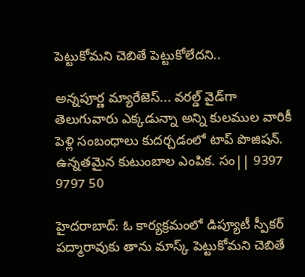పెట్టుకోమని చెబితే పెట్టుకోలేదని..

అన్నపూర్ణ మ్యారేజెస్... వరల్డ్ వైడ్‌గా తెలుగువారు ఎక్కడున్నా అన్ని కులముల వారికీ పెళ్లి సంబంధాలు కుదర్చడంలో టాప్ పొజిషన్. ఉన్నతమైన కుటుంబాల ఎంపిక. సం|| 9397 9797 50

హైదరాబాద్: ఓ కార్యక్రమంలో డిప్యూటీ స్పీకర్ పద్మారావుకు తాను మాస్క్ పెట్టుకోమని చెబితే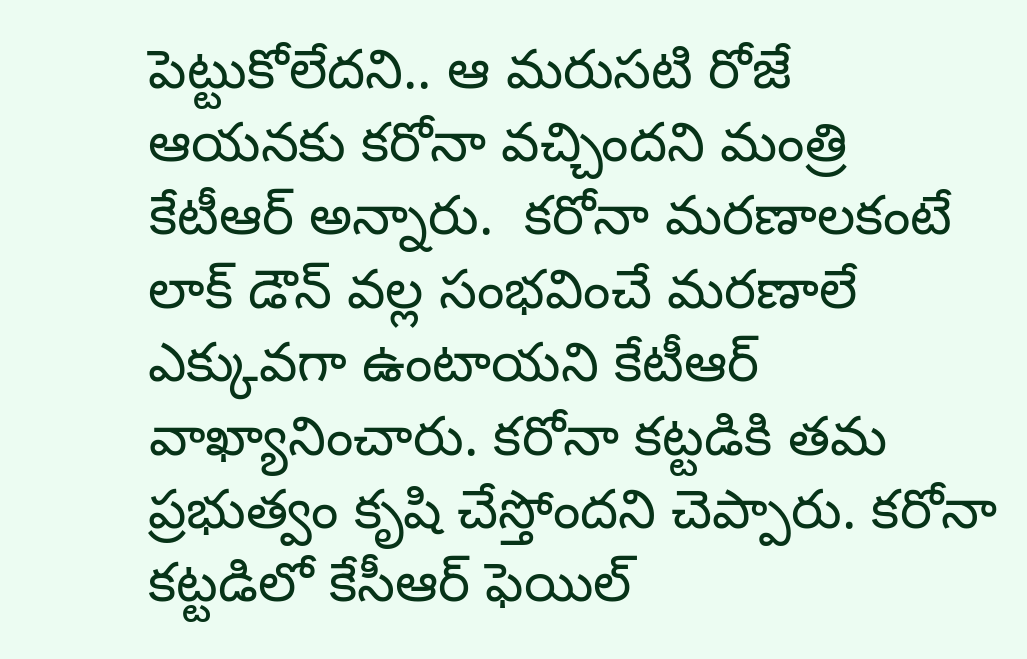పెట్టుకోలేదని.. ఆ మరుసటి రోజే ఆయనకు కరోనా వచ్చిందని మంత్రి కేటీఆర్ అన్నారు.  కరోనా మరణాలకంటే లాక్ డౌన్ వల్ల సంభవించే మరణాలే ఎక్కువగా ఉంటాయని కేటీఆర్ వాఖ్యానించారు. కరోనా కట్టడికి తమ ప్రభుత్వం కృషి చేస్తోందని చెప్పారు. కరోనా కట్టడిలో కేసీఆర్ ఫెయిల్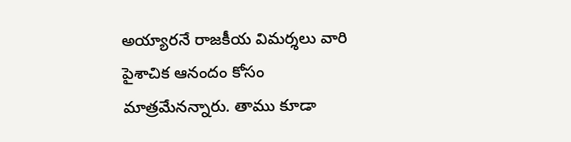అయ్యారనే రాజకీయ విమర్శలు వారి పైశాచిక ఆనందం కోసం మాత్రమేనన్నారు. తాము కూడా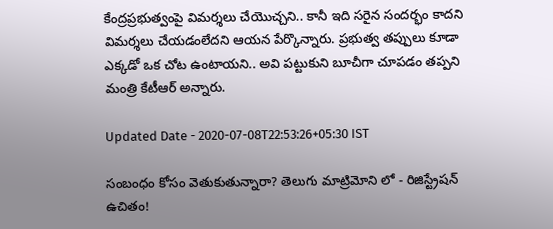కేంద్రప్రభుత్వంపై విమర్శలు చేయొచ్చని.. కానీ ఇది సరైన సందర్భం కాదని విమర్శలు చేయడంలేదని ఆయన పేర్కొన్నారు. ప్రభుత్వ తప్పులు కూడా ఎక్కడో ఒక చోట ఉంటాయని.. అవి పట్టుకుని బూచీగా చూపడం తప్పని మంత్రి కేటీఆర్ అన్నారు.

Updated Date - 2020-07-08T22:53:26+05:30 IST

సంబంధం కోసం వెతుకుతున్నారా? తెలుగు మాట్రిమోని లో - రిజిస్ట్రేషన్ ఉచితం!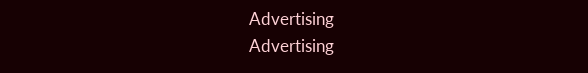Advertising
Advertising